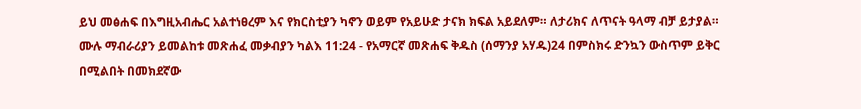ይህ መፅሐፍ በእግዚአብሔር አልተነፀረም እና የክርስቲያን ካኖን ወይም የአይሁድ ታናክ ክፍል አይደለም። ለታሪክና ለጥናት ዓላማ ብቻ ይታያል። ሙሉ ማብራሪያን ይመልከቱ መጽሐፈ መቃብያን ካልእ 11:24 - የአማርኛ መጽሐፍ ቅዱስ (ሰማንያ አሃዱ)24 በምስክሩ ድንኳን ውስጥም ይቅር በሚልበት በመክደኛው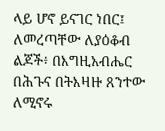ላይ ሆኖ ይናገር ነበር፤ ለመረጣቸው ለያዕቆብ ልጆች፥ በእግዚአብሔር በሕጉና በትእዛዙ ጸንተው ለሚኖሩ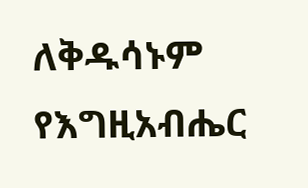ለቅዱሳኑም የእግዚአብሔር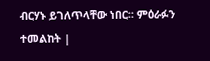ብርሃኑ ይገለጥላቸው ነበር። ምዕራፉን ተመልከት |